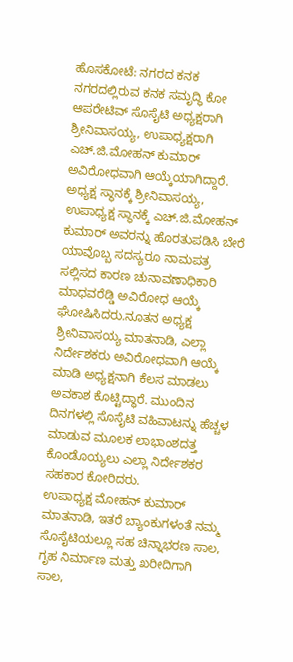ಹೊಸಕೋಟೆ: ನಗರದ ಕನಕ ನಗರದಲ್ಲಿರುವ ಕನಕ ಸಮೃದ್ಧಿ ಕೋ ಆಪರೇಟಿವ್ ಸೊಸೈಟಿ ಅಧ್ಯಕ್ಷರಾಗಿ ಶ್ರೀನಿವಾಸಯ್ಯ, ಉಪಾಧ್ಯಕ್ಷರಾಗಿ ಎಚ್.ಜಿ.ಮೋಹನ್ ಕುಮಾರ್ ಅವಿರೋಧವಾಗಿ ಆಯ್ಕೆಯಾಗಿದ್ದಾರೆ.
ಅಧ್ಯಕ್ಷ ಸ್ಥಾನಕ್ಕೆ ಶ್ರೀನಿವಾಸಯ್ಯ, ಉಪಾಧ್ಯಕ್ಷ ಸ್ಥಾನಕ್ಕೆ ಎಚ್.ಜಿ.ಮೋಹನ್ ಕುಮಾರ್ ಅವರನ್ನು ಹೊರತುಪಡಿಸಿ ಬೇರೆ ಯಾವೊಬ್ಬ ಸದಸ್ಯರೂ ನಾಮಪತ್ರ ಸಲ್ಲಿಸದ ಕಾರಣ ಚುನಾವಣಾಧಿಕಾರಿ ಮಾಧವರೆಡ್ಡಿ ಅವಿರೋಧ ಆಯ್ಕೆ ಘೋಷಿಸಿದರು.ನೂತನ ಅಧ್ಯಕ್ಷ ಶ್ರೀನಿವಾಸಯ್ಯ ಮಾತನಾಡಿ, ಎಲ್ಲಾ ನಿರ್ದೇಶಕರು ಅವಿರೋಧವಾಗಿ ಆಯ್ಕೆ ಮಾಡಿ ಅಧ್ಯಕ್ಷನಾಗಿ ಕೆಲಸ ಮಾಡಲು ಅವಕಾಶ ಕೊಟ್ಟಿದ್ಧಾರೆ. ಮುಂದಿನ ದಿನಗಳಲ್ಲಿ ಸೊಸೈಟಿ ವಹಿವಾಟನ್ನು ಹೆಚ್ಚಳ ಮಾಡುವ ಮೂಲಕ ಲಾಭಾಂಶದತ್ತ ಕೊಂಡೊಯ್ಯಲು ಎಲ್ಲಾ ನಿರ್ದೇಶಕರ ಸಹಕಾರ ಕೋರಿದರು.
ಉಪಾಧ್ಯಕ್ಷ ಮೋಹನ್ ಕುಮಾರ್ ಮಾತನಾಡಿ, ಇತರೆ ಬ್ಯಾಂಕುಗಳಂತೆ ನಮ್ಮ ಸೊಸೈಟಿಯಲ್ಲೂ ಸಹ ಚಿನ್ನಾಭರಣ ಸಾಲ, ಗೃಹ ನಿರ್ಮಾಣ ಮತ್ತು ಖರೀದಿಗಾಗಿ ಸಾಲ,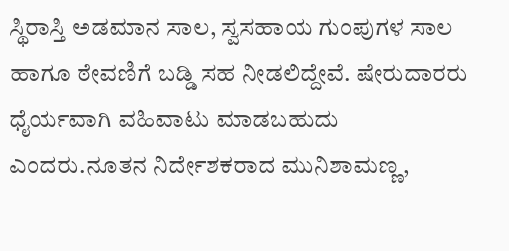ಸ್ಥಿರಾಸ್ತಿ ಅಡಮಾನ ಸಾಲ, ಸ್ವಸಹಾಯ ಗುಂಪುಗಳ ಸಾಲ ಹಾಗೂ ಠೇವಣಿಗೆ ಬಡ್ಡಿ ಸಹ ನೀಡಲಿದ್ದೇವೆ. ಷೇರುದಾರರು ಧೈರ್ಯವಾಗಿ ವಹಿವಾಟು ಮಾಡಬಹುದು ಎಂದರು.ನೂತನ ನಿರ್ದೇಶಕರಾದ ಮುನಿಶಾಮಣ್ಣ,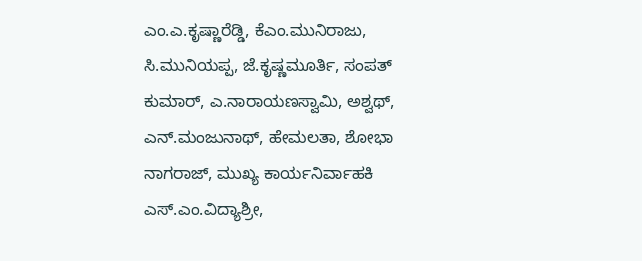ಎಂ.ಎ.ಕೃಷ್ಣಾರೆಡ್ಡಿ, ಕೆಎಂ.ಮುನಿರಾಜು, ಸಿ.ಮುನಿಯಪ್ಪ, ಜೆ.ಕೃಷ್ಣಮೂರ್ತಿ, ಸಂಪತ್ ಕುಮಾರ್, ಎ.ನಾರಾಯಣಸ್ವಾಮಿ, ಅಶ್ವಥ್, ಎನ್.ಮಂಜುನಾಥ್, ಹೇಮಲತಾ, ಶೋಭಾ ನಾಗರಾಜ್, ಮುಖ್ಯ ಕಾರ್ಯನಿರ್ವಾಹಕಿ ಎಸ್.ಎಂ.ವಿದ್ಯಾಶ್ರೀ,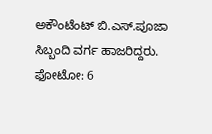ಅಕೌಂಟೆಂಟ್ ಬಿ.ಎಸ್.ಪೂಜಾ ಸಿಬ್ಬಂದಿ ವರ್ಗ ಹಾಜರಿದ್ದರು.
ಫೋಟೋ: 6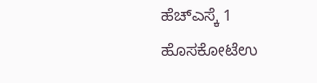ಹೆಚ್ಎಸ್ಕೆ 1
ಹೊಸಕೋಟೆಉ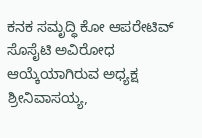ಕನಕ ಸಮೃದ್ಧಿ ಕೋ ಆಪರೇಟಿವ್ ಸೊಸೈಟಿ ಅವಿರೋಧ ಆಯ್ಕೆಯಾಗಿರುವ ಅಧ್ಯಕ್ಷ ಶ್ರೀನಿವಾಸಯ್ಯ,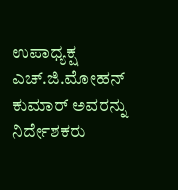ಉಪಾಧ್ಯಕ್ಷ ಎಚ್.ಜಿ.ಮೋಹನ್ ಕುಮಾರ್ ಅವರನ್ನು ನಿರ್ದೇಶಕರು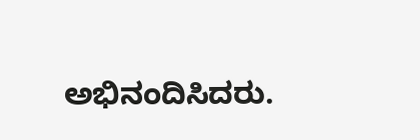ಅಭಿನಂದಿಸಿದರು.